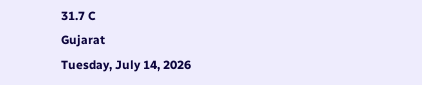31.7 C
Gujarat
Tuesday, July 14, 2026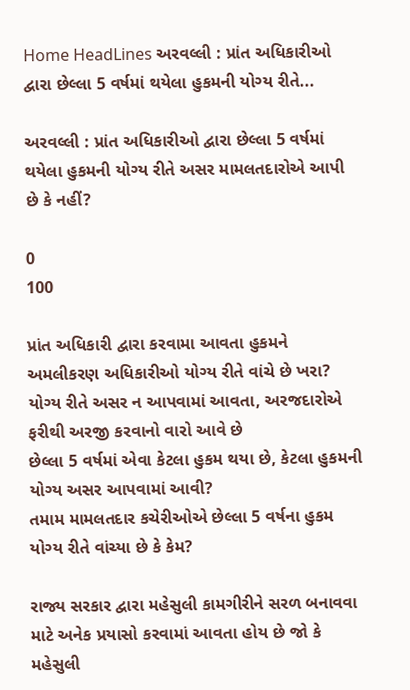Home HeadLines અરવલ્લી : પ્રાંત અધિકારીઓ દ્વારા છેલ્લા 5 વર્ષમાં થયેલા હુકમની યોગ્ય રીતે...

અરવલ્લી : પ્રાંત અધિકારીઓ દ્વારા છેલ્લા 5 વર્ષમાં થયેલા હુકમની યોગ્ય રીતે અસર મામલતદારોએ આપી છે કે નહીં?

0
100

પ્રાંત અધિકારી દ્વારા કરવામા આવતા હુકમને અમલીકરણ અધિકારીઓ યોગ્ય રીતે વાંચે છે ખરા?
યોગ્ય રીતે અસર ન આપવામાં આવતા, અરજદારોએ ફરીથી અરજી કરવાનો વારો આવે છે
છેલ્લા 5 વર્ષમાં એવા કેટલા હુકમ થયા છે, કેટલા હુકમની યોગ્ય અસર આપવામાં આવી?
તમામ મામલતદાર કચેરીઓએ છેલ્લા 5 વર્ષના હુકમ યોગ્ય રીતે વાંચ્યા છે કે કેમ?

રાજ્ય સરકાર દ્વારા મહેસુલી કામગીરીને સરળ બનાવવા માટે અનેક પ્રયાસો કરવામાં આવતા હોય છે જો કે મહેસુલી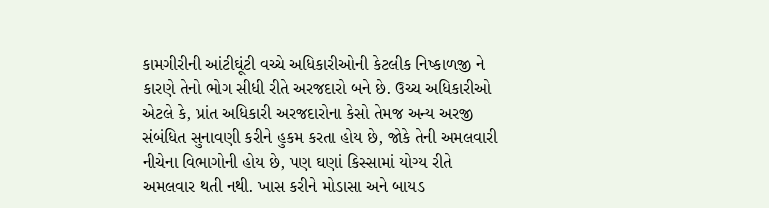કામગીરીની આંટીઘૂંટી વચ્ચે અધિકારીઓની કેટલીક નિષ્કાળજી ને કારણે તેનો ભોગ સીધી રીતે અરજદારો બને છે. ઉચ્ચ અધિકારીઓ એટલે કે, પ્રાંત અધિકારી અરજદારોના કેસો તેમજ અન્ય અરજી સંબંધિત સુનાવણી કરીને હુકમ કરતા હોય છે, જોકે તેની અમલવારી નીચેના વિભાગોની હોય છે, પણ ઘણાં કિસ્સામાં યોગ્ય રીતે અમલવાર થતી નથી. ખાસ કરીને મોડાસા અને બાયડ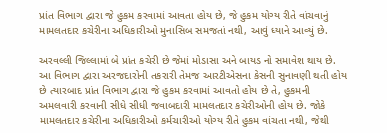પ્રાંત વિભાગ દ્વારા જે હુકમ કરવામાં આવતા હોય છે, જે હુકમ યોગ્ય રીતે વાંચવાનું મામલતદાર કચેરીના અધિકારીઓ મુનાસિબ સમજતાં નથી, આવું ધ્યાને આવ્યું છે.

અરવલ્લી જિલ્લામાં બે પ્રાંત કચેરી છે જેમાં મોડાસા અને બાયડ નો સમાવેશ થાય છે. આ વિભાગ દ્વારા અરજદારોની તકરારી તેમજ આરટીએસના કેસની સુનાવણી થતી હોય છે ત્યારબાદ પ્રાંત વિભાગ દ્વારા જે હુકમ કરવામાં આવતો હોય છે તે, હુકમની અમલવારી કરવાની સીધે સીધી જવાબદારી મામલતદાર કચેરીઓની હોય છે. જોકે મામલતદાર કચેરીના અધિકારીઓ કર્મચારીઓ યોગ્ય રીતે હુકમ વાંચતા નથી, જેથી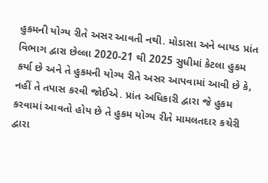હુકમની યોગ્ય રીતે અસર આવતી નથી. મોડાસા અને બાયડ પ્રાંત વિભાગ દ્વારા છેલ્લા 2020-21 થી 2025 સુધીમાં કેટલા હુકમ કર્યા છે અને તે હુકમની યોગ્ય રીતે અસર આપવામાં આવી છે કે, નહીં તે તપાસ કરવી જોઈએ. પ્રાંત અધિકારી દ્વારા જે હુકમ કરવામાં આવતો હોય છે તે હુકમ યોગ્ય રીતે મામલતદાર કચેરી દ્વારા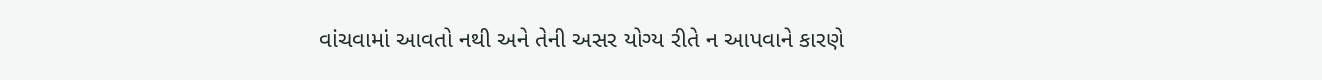વાંચવામાં આવતો નથી અને તેની અસર યોગ્ય રીતે ન આપવાને કારણે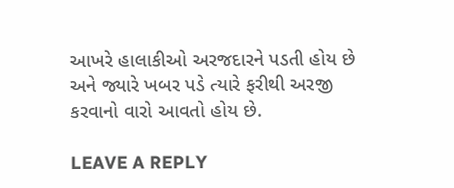આખરે હાલાકીઓ અરજદારને પડતી હોય છે અને જ્યારે ખબર પડે ત્યારે ફરીથી અરજી કરવાનો વારો આવતો હોય છે.

LEAVE A REPLY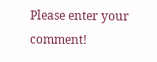Please enter your comment!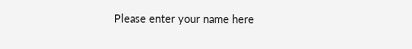Please enter your name here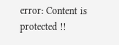error: Content is protected !!